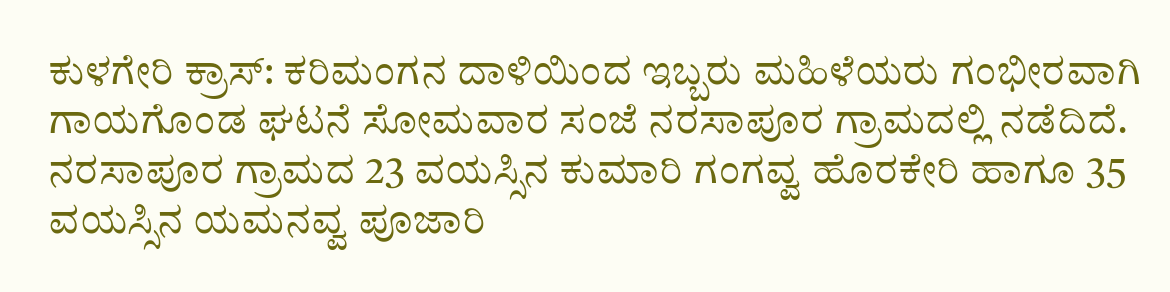ಕುಳಗೇರಿ ಕ್ರಾಸ್: ಕರಿಮಂಗನ ದಾಳಿಯಿಂದ ಇಬ್ಬರು ಮಹಿಳೆಯರು ಗಂಭೀರವಾಗಿ ಗಾಯಗೊಂಡ ಘಟನೆ ಸೋಮವಾರ ಸಂಜೆ ನರಸಾಪೂರ ಗ್ರಾಮದಲ್ಲಿ ನಡೆದಿದೆ.
ನರಸಾಪೂರ ಗ್ರಾಮದ 23 ವಯಸ್ಸಿನ ಕುಮಾರಿ ಗಂಗವ್ವ ಹೊರಕೇರಿ ಹಾಗೂ 35 ವಯಸ್ಸಿನ ಯಮನವ್ವ ಪೂಜಾರಿ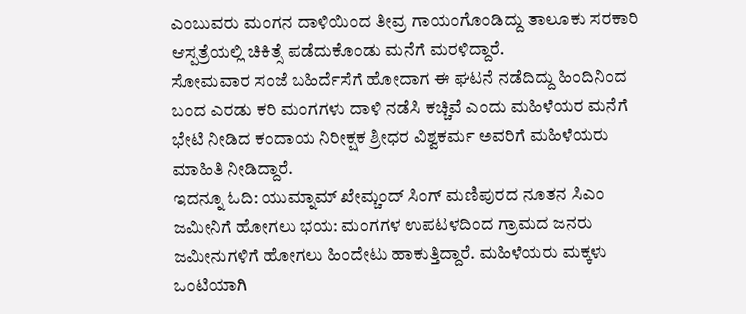ಎಂಬುವರು ಮಂಗನ ದಾಳಿಯಿಂದ ತೀವ್ರ ಗಾಯಂಗೊಂಡಿದ್ದು ತಾಲೂಕು ಸರಕಾರಿ ಆಸ್ಪತ್ರೆಯಲ್ಲಿ ಚಿಕಿತ್ಸೆ ಪಡೆದುಕೊಂಡು ಮನೆಗೆ ಮರಳಿದ್ದಾರೆ.
ಸೋಮವಾರ ಸಂಜೆ ಬಹಿರ್ದೆಸೆಗೆ ಹೋದಾಗ ಈ ಘಟನೆ ನಡೆದಿದ್ದು ಹಿಂದಿನಿಂದ ಬಂದ ಎರಡು ಕರಿ ಮಂಗಗಳು ದಾಳಿ ನಡೆಸಿ ಕಚ್ಚಿವೆ ಎಂದು ಮಹಿಳೆಯರ ಮನೆಗೆ ಭೇಟಿ ನೀಡಿದ ಕಂದಾಯ ನಿರೀಕ್ಷಕ ಶ್ರೀಧರ ವಿಶ್ವಕರ್ಮ ಅವರಿಗೆ ಮಹಿಳೆಯರು ಮಾಹಿತಿ ನೀಡಿದ್ದಾರೆ.
ಇದನ್ನೂ ಓದಿ: ಯುಮ್ನಾಮ್ ಖೇಮ್ಚಂದ್ ಸಿಂಗ್ ಮಣಿಪುರದ ನೂತನ ಸಿಎಂ
ಜಮೀನಿಗೆ ಹೋಗಲು ಭಯ: ಮಂಗಗಳ ಉಪಟಳದಿಂದ ಗ್ರಾಮದ ಜನರು ಜಮೀನುಗಳಿಗೆ ಹೋಗಲು ಹಿಂದೇಟು ಹಾಕುತ್ತಿದ್ದಾರೆ. ಮಹಿಳೆಯರು ಮಕ್ಕಳು ಒಂಟಿಯಾಗಿ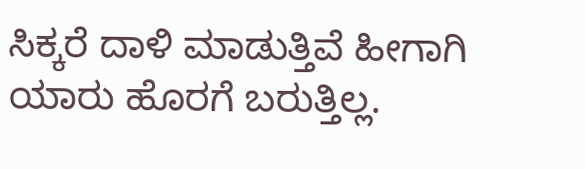ಸಿಕ್ಕರೆ ದಾಳಿ ಮಾಡುತ್ತಿವೆ ಹೀಗಾಗಿ ಯಾರು ಹೊರಗೆ ಬರುತ್ತಿಲ್ಲ.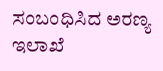ಸಂಬಂಧಿಸಿದ ಅರಣ್ಯ ಇಲಾಖೆ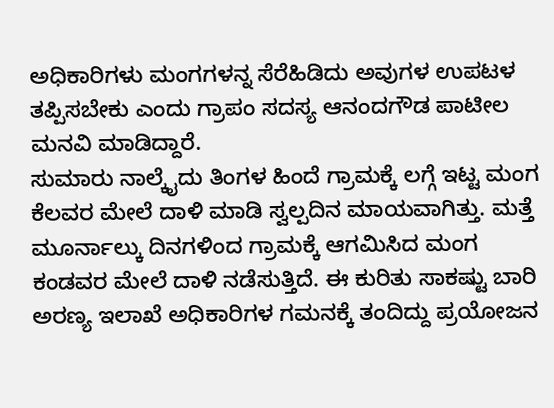ಅಧಿಕಾರಿಗಳು ಮಂಗಗಳನ್ನ ಸೆರೆಹಿಡಿದು ಅವುಗಳ ಉಪಟಳ ತಪ್ಪಿಸಬೇಕು ಎಂದು ಗ್ರಾಪಂ ಸದಸ್ಯ ಆನಂದಗೌಡ ಪಾಟೀಲ ಮನವಿ ಮಾಡಿದ್ದಾರೆ.
ಸುಮಾರು ನಾಲ್ಕೈದು ತಿಂಗಳ ಹಿಂದೆ ಗ್ರಾಮಕ್ಕೆ ಲಗ್ಗೆ ಇಟ್ಟ ಮಂಗ ಕೆಲವರ ಮೇಲೆ ದಾಳಿ ಮಾಡಿ ಸ್ವಲ್ಪದಿನ ಮಾಯವಾಗಿತ್ತು. ಮತ್ತೆ ಮೂರ್ನಾಲ್ಕು ದಿನಗಳಿಂದ ಗ್ರಾಮಕ್ಕೆ ಆಗಮಿಸಿದ ಮಂಗ ಕಂಡವರ ಮೇಲೆ ದಾಳಿ ನಡೆಸುತ್ತಿದೆ. ಈ ಕುರಿತು ಸಾಕಷ್ಟು ಬಾರಿ ಅರಣ್ಯ ಇಲಾಖೆ ಅಧಿಕಾರಿಗಳ ಗಮನಕ್ಕೆ ತಂದಿದ್ದು ಪ್ರಯೋಜನ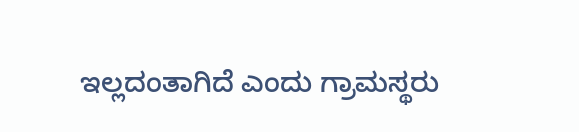ಇಲ್ಲದಂತಾಗಿದೆ ಎಂದು ಗ್ರಾಮಸ್ಥರು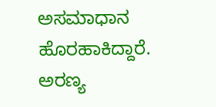ಅಸಮಾಧಾನ ಹೊರಹಾಕಿದ್ದಾರೆ.
ಅರಣ್ಯ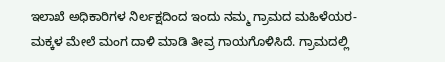ಇಲಾಖೆ ಅಧಿಕಾರಿಗಳ ನಿರ್ಲಕ್ಷದಿಂದ ಇಂದು ನಮ್ಮ ಗ್ರಾಮದ ಮಹಿಳೆಯರ-ಮಕ್ಕಳ ಮೇಲೆ ಮಂಗ ದಾಳಿ ಮಾಡಿ ತೀವ್ರ ಗಾಯಗೊಳಿಸಿದೆ. ಗ್ರಾಮದಲ್ಲಿ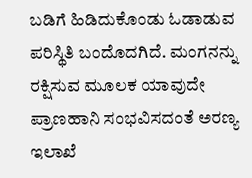ಬಡಿಗೆ ಹಿಡಿದುಕೊಂಡು ಓಡಾಡುವ ಪರಿಸ್ಥಿತಿ ಬಂದೊದಗಿದೆ. ಮಂಗನನ್ನು ರಕ್ಷಿಸುವ ಮೂಲಕ ಯಾವುದೇ ಪ್ರಾಣಹಾನಿ ಸಂಭವಿಸದಂತೆ ಅರಣ್ಯ ಇಲಾಖೆ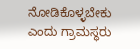ನೋಡಿಕೊಳ್ಳಬೇಕು ಎಂದು ಗ್ರಾಮಸ್ಥರು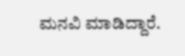ಮನವಿ ಮಾಡಿದ್ದಾರೆ.